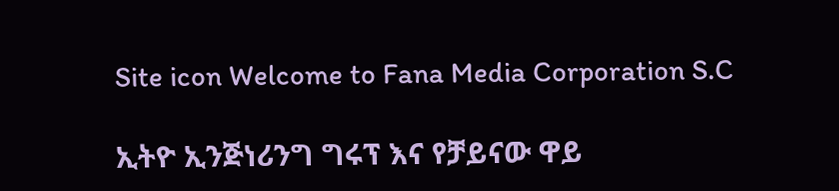Site icon Welcome to Fana Media Corporation S.C

ኢትዮ ኢንጅነሪንግ ግሩፕ እና የቻይናው ዋይ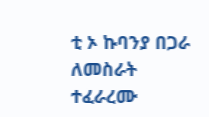ቲ ኦ ኩባንያ በጋራ ለመስራት ተፈራረሙ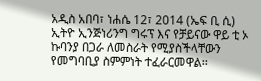አዲስ አበባ፣ ነሐሴ 12፣ 2014 (ኤፍ ቢ ሲ) ኢትዮ ኢንጅነሪንግ ግሩፕ እና የቻይናው ዋይ ቲ ኦ ኩባንያ በጋራ ለመስራት የሚያስችላቸውን የመግባቢያ ስምምነት ተፈራርመዋል፡፡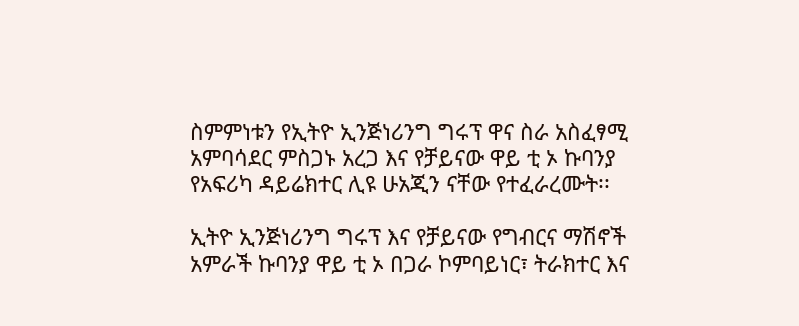ስምምነቱን የኢትዮ ኢንጅነሪንግ ግሩፕ ዋና ስራ አስፈፃሚ አምባሳደር ምስጋኑ አረጋ እና የቻይናው ዋይ ቲ ኦ ኩባንያ የአፍሪካ ዳይሬክተር ሊዩ ሁአጂን ናቸው የተፈራረሙት፡፡

ኢትዮ ኢንጅነሪንግ ግሩፕ እና የቻይናው የግብርና ማሽኖች አምራች ኩባንያ ዋይ ቲ ኦ በጋራ ኮምባይነር፣ ትራክተር እና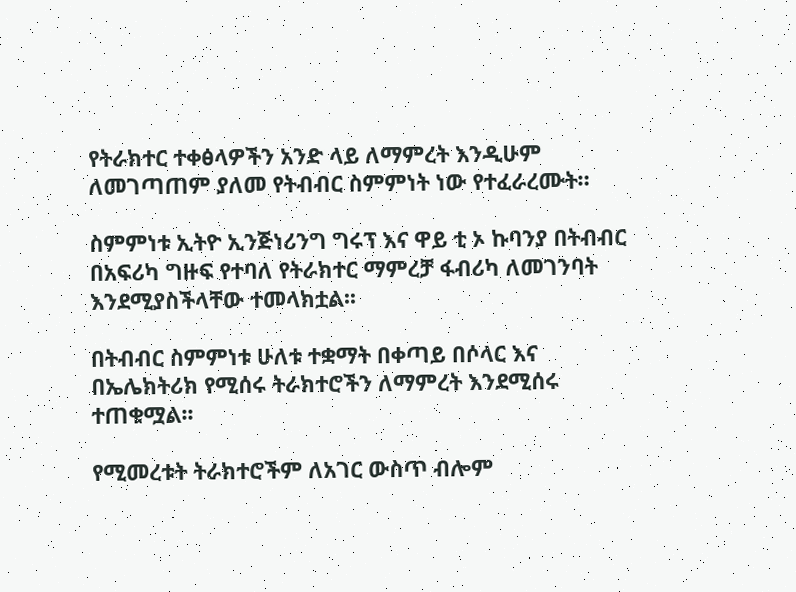የትራክተር ተቀፅላዎችን አንድ ላይ ለማምረት እንዲሁም ለመገጣጠም ያለመ የትብብር ስምምነት ነው የተፈራረሙት።

ስምምነቱ ኢትዮ ኢንጅነሪንግ ግሩፕ እና ዋይ ቲ ኦ ኩባንያ በትብብር በአፍሪካ ግዙፍ የተባለ የትራክተር ማምረቻ ፋብሪካ ለመገንባት እንደሚያስችላቸው ተመላክቷል፡፡

በትብብር ስምምነቱ ሁለቱ ተቋማት በቀጣይ በሶላር እና በኤሌክትሪክ የሚሰሩ ትራክተሮችን ለማምረት እንደሚሰሩ ተጠቁሟል፡፡

የሚመረቱት ትራክተሮችም ለአገር ውስጥ ብሎም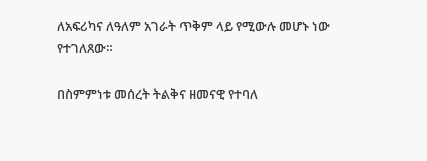ለአፍሪካና ለዓለም አገራት ጥቅም ላይ የሚውሉ መሆኑ ነው የተገለጸው።

በስምምነቱ መሰረት ትልቅና ዘመናዊ የተባለ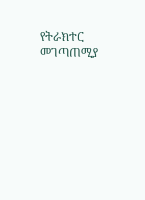የትራክተር መገጣጠሚያ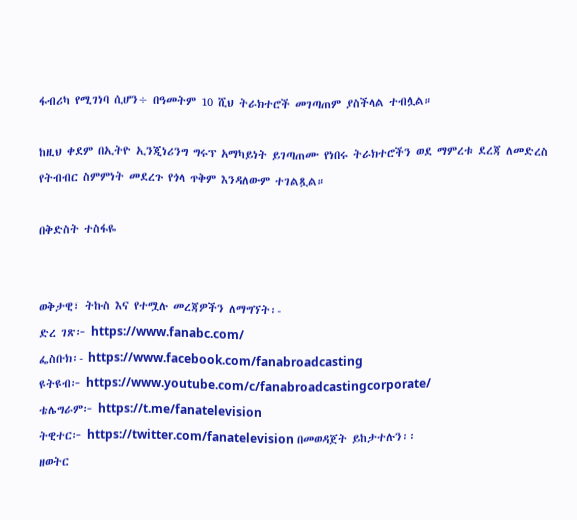ፋብሪካ የሚገነባ ሲሆን÷ በዓመትም 10 ሺህ ትራክተሮች መገጣጠም ያስችላል ተብሏል።

ከዚህ ቀደም በኢትዮ ኢንጂነሪንግ ግሩፕ አማካይነት ይገጣጠሙ የነበሩ ትራክተሮችን ወደ ማምረቱ ደረጃ ለመድረስ የትብብር ስምምነት መደረጉ የጎላ ጥቅም እንዳለውም ተገልጿል።

በቅድስት ተስፋዬ


ወቅታዊ፣ ትኩስ እና የተሟሉ መረጃዎችን ለማግኘት፡-
ድረ ገጽ፦ https://www.fanabc.com/
ፌስቡክ፡- https://www.facebook.com/fanabroadcasting
ዩትዩብ፦ https://www.youtube.com/c/fanabroadcastingcorporate/
ቴሌግራም፦ https://t.me/fanatelevision
ትዊተር፦ https://twitter.com/fanatelevision በመወዳጀት ይከታተሉን፡፡
ዘወትር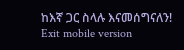ከእኛ ጋር ስላሉ እናመሰግናለን!
Exit mobile version